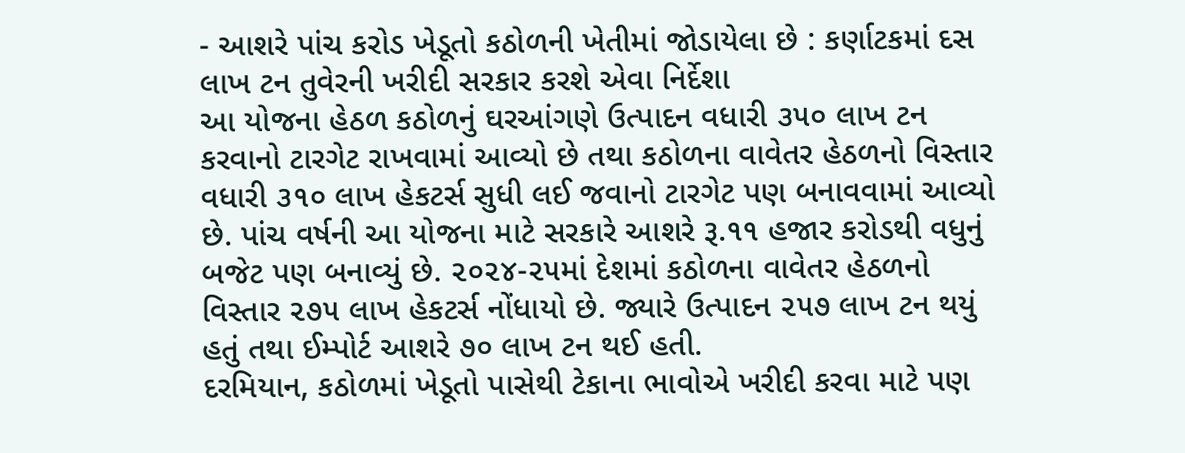- આશરે પાંચ કરોડ ખેડૂતો કઠોળની ખેતીમાં જોડાયેલા છે : કર્ણાટકમાં દસ લાખ ટન તુવેરની ખરીદી સરકાર કરશે એવા નિર્દેશા
આ યોજના હેઠળ કઠોળનું ઘરઆંગણે ઉત્પાદન વધારી ૩૫૦ લાખ ટન કરવાનો ટારગેટ રાખવામાં આવ્યો છે તથા કઠોળના વાવેતર હેઠળનો વિસ્તાર વધારી ૩૧૦ લાખ હેકટર્સ સુધી લઈ જવાનો ટારગેટ પણ બનાવવામાં આવ્યો છે. પાંચ વર્ષની આ યોજના માટે સરકારે આશરે રૂ.૧૧ હજાર કરોડથી વધુનું બજેટ પણ બનાવ્યું છે. ૨૦૨૪-૨૫માં દેશમાં કઠોળના વાવેતર હેઠળનો વિસ્તાર ૨૭૫ લાખ હેકટર્સ નોંધાયો છે. જ્યારે ઉત્પાદન ૨૫૭ લાખ ટન થયું હતું તથા ઈમ્પોર્ટ આશરે ૭૦ લાખ ટન થઈ હતી.
દરમિયાન, કઠોળમાં ખેડૂતો પાસેથી ટેકાના ભાવોએ ખરીદી કરવા માટે પણ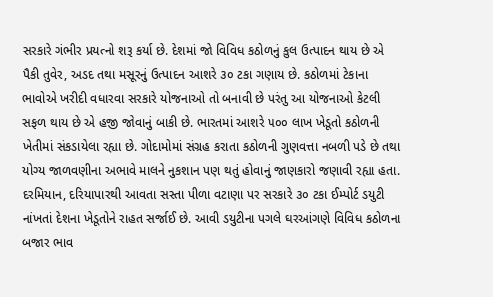સરકારે ગંભીર પ્રયત્નો શરૂ કર્યા છે. દેશમાં જો વિવિધ કઠોળનું કુલ ઉત્પાદન થાય છે એ પૈકી તુવેર, અડદ તથા મસૂરનું ઉત્પાદન આશરે ૩૦ ટકા ગણાય છે. કઠોળમાં ટેકાના ભાવોએ ખરીદી વધારવા સરકારે યોજનાઓ તો બનાવી છે પરંતુ આ યોજનાઓ કેટલી સફળ થાય છે એ હજી જોવાનું બાકી છે. ભારતમાં આશરે ૫૦૦ લાખ ખેડૂતો કઠોળની ખેતીમાં સંકડાયેલા રહ્યા છે. ગોદામોમાં સંગ્રહ કરાતા કઠોળની ગુણવત્તા નબળી પડે છે તથા યોગ્ય જાળવણીના અભાવે માલને નુકશાન પણ થતું હોવાનું જાણકારો જણાવી રહ્યા હતા.
દરમિયાન, દરિયાપારથી આવતા સસ્તા પીળા વટાણા પર સરકારે ૩૦ ટકા ઈમ્પોર્ટ ડયુટી નાંખતાં દેશના ખેડૂતોને રાહત સર્જાઈ છે. આવી ડયુટીના પગલે ઘરઆંગણે વિવિધ કઠોળના બજાર ભાવ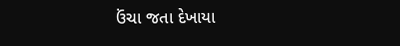ઉંચા જતા દેખાયા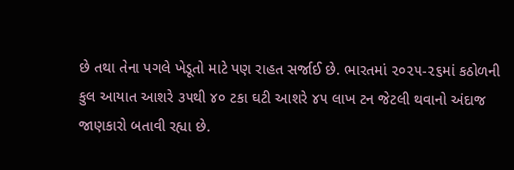છે તથા તેના પગલે ખેડૂતો માટે પણ રાહત સર્જાઈ છે. ભારતમાં ૨૦૨૫-૨૬માં કઠોળની કુલ આયાત આશરે ૩૫થી ૪૦ ટકા ઘટી આશરે ૪૫ લાખ ટન જેટલી થવાનો અંદાજ જાણકારો બતાવી રહ્યા છે.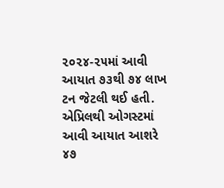૨૦૨૪-૨૫માં આવી આયાત ૭૩થી ૭૪ લાખ ટન જેટલી થઈ હતી. એપ્રિલથી ઓગસ્ટમાં આવી આયાત આશરે ૪૭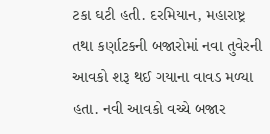ટકા ઘટી હતી. દરમિયાન, મહારાષ્ટ્ર તથા કર્ણાટકની બજારોમાં નવા તુવેરની આવકો શરૂ થઈ ગયાના વાવડ મળ્યા હતા. નવી આવકો વચ્ચે બજાર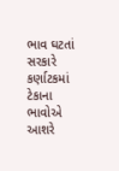ભાવ ઘટતાં સરકારે કર્ણાટકમાં ટેકાના ભાવોએ આશરે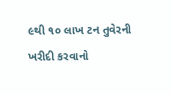૯થી ૧૦ લાખ ટન તુવેરની ખરીદી કરવાનો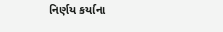નિર્ણય કર્યાના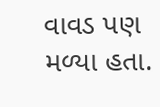વાવડ પણ મળ્યા હતા.